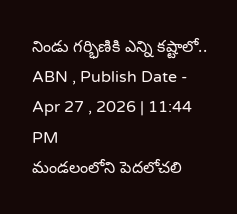నిండు గర్భిణికి ఎన్ని కష్టాలో..
ABN , Publish Date - Apr 27 , 2026 | 11:44 PM
మండలంలోని పెదలోచలి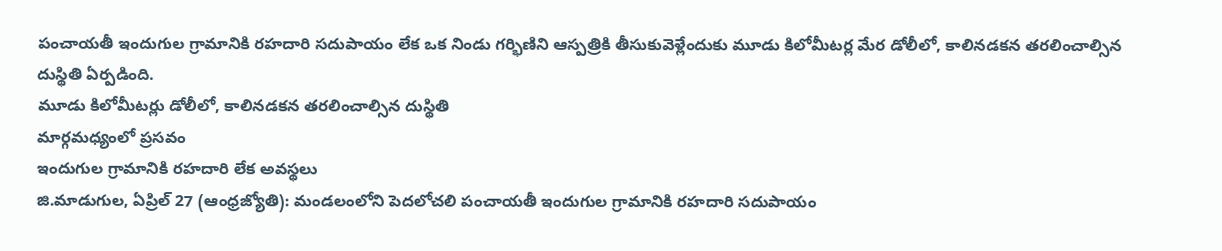పంచాయతీ ఇందుగుల గ్రామానికి రహదారి సదుపాయం లేక ఒక నిండు గర్భిణిని ఆస్పత్రికి తీసుకువెళ్లేందుకు మూడు కిలోమీటర్ల మేర డోలీలో, కాలినడకన తరలించాల్సిన దుస్థితి ఏర్పడింది.
మూడు కిలోమీటర్లు డోలీలో, కాలినడకన తరలించాల్సిన దుస్థితి
మార్గమధ్యంలో ప్రసవం
ఇందుగుల గ్రామానికి రహదారి లేక అవస్థలు
జి.మాడుగుల, ఏప్రిల్ 27 (ఆంధ్రజ్యోతి): మండలంలోని పెదలోచలి పంచాయతీ ఇందుగుల గ్రామానికి రహదారి సదుపాయం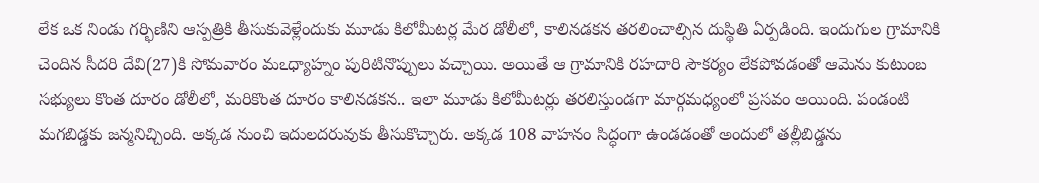లేక ఒక నిండు గర్భిణిని ఆస్పత్రికి తీసుకువెళ్లేందుకు మూడు కిలోమీటర్ల మేర డోలీలో, కాలినడకన తరలించాల్సిన దుస్థితి ఏర్పడింది. ఇందుగుల గ్రామానికి చెందిన సీదరి దేవి(27)కి సోమవారం మఽధ్యాహ్నం పురిటినొప్పులు వచ్చాయి. అయితే ఆ గ్రామానికి రహదారి సౌకర్యం లేకపోవడంతో ఆమెను కుటుంబ సభ్యులు కొంత దూరం డోలీలో, మరికొంత దూరం కాలినడకన.. ఇలా మూడు కిలోమీటర్లు తరలిస్తుండగా మార్గమధ్యంలో ప్రసవం అయింది. పండంటి మగబిడ్డకు జన్మనిచ్చింది. అక్కడ నుంచి ఇదులదరువుకు తీసుకొచ్చారు. అక్కడ 108 వాహనం సిద్ధంగా ఉండడంతో అందులో తల్లీబిడ్డను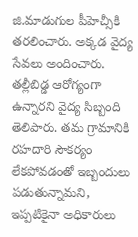జి.మాడుగుల పీహెచ్సీకి తరలించారు. అక్కడ వైద్య సేవలు అందించారు. తల్లీబిడ్డ ఆరోగ్యంగా ఉన్నారని వైద్య సిబ్బంది తెలిపారు. తమ గ్రామానికి రహదారి సౌకర్యం లేకపోవడంతో ఇబ్బందులు పడుతున్నామని, ఇప్పటికైనా అధికారులు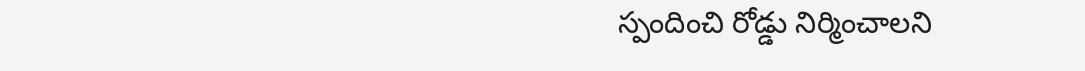స్పందించి రోడ్డు నిర్మించాలని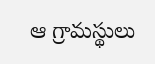ఆ గ్రామస్థులు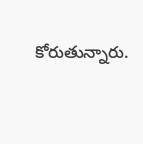కోరుతున్నారు.